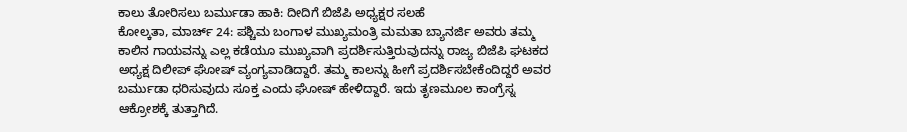ಕಾಲು ತೋರಿಸಲು ಬರ್ಮುಡಾ ಹಾಕಿ: ದೀದಿಗೆ ಬಿಜೆಪಿ ಅಧ್ಯಕ್ಷರ ಸಲಹೆ
ಕೋಲ್ಕತಾ, ಮಾರ್ಚ್ 24: ಪಶ್ಚಿಮ ಬಂಗಾಳ ಮುಖ್ಯಮಂತ್ರಿ ಮಮತಾ ಬ್ಯಾನರ್ಜಿ ಅವರು ತಮ್ಮ ಕಾಲಿನ ಗಾಯವನ್ನು ಎಲ್ಲ ಕಡೆಯೂ ಮುಖ್ಯವಾಗಿ ಪ್ರದರ್ಶಿಸುತ್ತಿರುವುದನ್ನು ರಾಜ್ಯ ಬಿಜೆಪಿ ಘಟಕದ ಅಧ್ಯಕ್ಷ ದಿಲೀಪ್ ಘೋಷ್ ವ್ಯಂಗ್ಯವಾಡಿದ್ದಾರೆ. ತಮ್ಮ ಕಾಲನ್ನು ಹೀಗೆ ಪ್ರದರ್ಶಿಸಬೇಕೆಂದಿದ್ದರೆ ಅವರ ಬರ್ಮುಡಾ ಧರಿಸುವುದು ಸೂಕ್ತ ಎಂದು ಘೋಷ್ ಹೇಳಿದ್ದಾರೆ. ಇದು ತೃಣಮೂಲ ಕಾಂಗ್ರೆಸ್ನ ಆಕ್ರೋಶಕ್ಕೆ ತುತ್ತಾಗಿದೆ.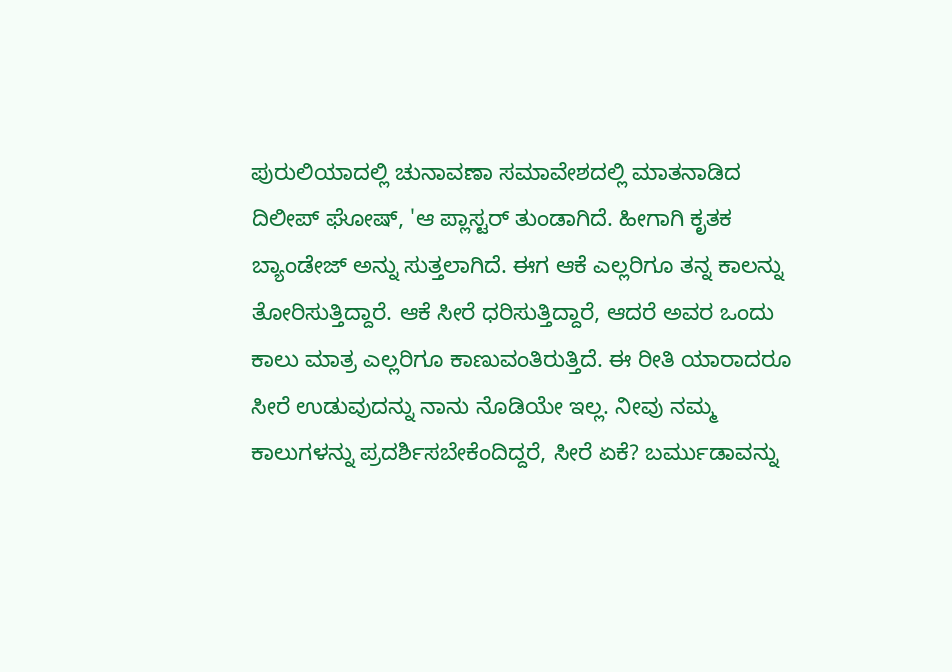ಪುರುಲಿಯಾದಲ್ಲಿ ಚುನಾವಣಾ ಸಮಾವೇಶದಲ್ಲಿ ಮಾತನಾಡಿದ ದಿಲೀಪ್ ಘೋಷ್, 'ಆ ಪ್ಲಾಸ್ಟರ್ ತುಂಡಾಗಿದೆ. ಹೀಗಾಗಿ ಕೃತಕ ಬ್ಯಾಂಡೇಜ್ ಅನ್ನು ಸುತ್ತಲಾಗಿದೆ. ಈಗ ಆಕೆ ಎಲ್ಲರಿಗೂ ತನ್ನ ಕಾಲನ್ನು ತೋರಿಸುತ್ತಿದ್ದಾರೆ. ಆಕೆ ಸೀರೆ ಧರಿಸುತ್ತಿದ್ದಾರೆ, ಆದರೆ ಅವರ ಒಂದು ಕಾಲು ಮಾತ್ರ ಎಲ್ಲರಿಗೂ ಕಾಣುವಂತಿರುತ್ತಿದೆ. ಈ ರೀತಿ ಯಾರಾದರೂ ಸೀರೆ ಉಡುವುದನ್ನು ನಾನು ನೊಡಿಯೇ ಇಲ್ಲ. ನೀವು ನಮ್ಮ ಕಾಲುಗಳನ್ನು ಪ್ರದರ್ಶಿಸಬೇಕೆಂದಿದ್ದರೆ, ಸೀರೆ ಏಕೆ? ಬರ್ಮುಡಾವನ್ನು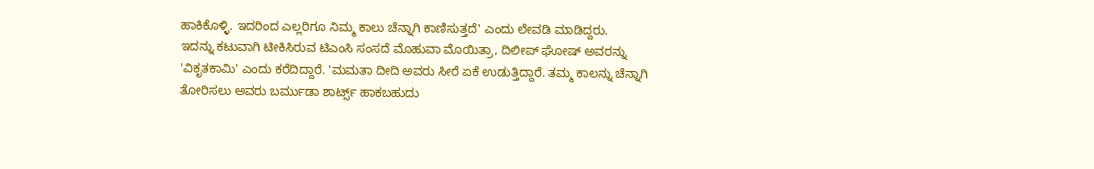ಹಾಕಿಕೊಳ್ಳಿ. ಇದರಿಂದ ಎಲ್ಲರಿಗೂ ನಿಮ್ಮ ಕಾಲು ಚೆನ್ನಾಗಿ ಕಾಣಿಸುತ್ತದೆ' ಎಂದು ಲೇವಡಿ ಮಾಡಿದ್ದರು.
ಇದನ್ನು ಕಟುವಾಗಿ ಟೀಕಿಸಿರುವ ಟಿಎಂಸಿ ಸಂಸದೆ ಮೊಹುವಾ ಮೊಯಿತ್ರಾ, ದಿಲೀಪ್ ಘೋಷ್ ಅವರನ್ನು 'ವಿಕೃತಕಾಮಿ' ಎಂದು ಕರೆದಿದ್ದಾರೆ. 'ಮಮತಾ ದೀದಿ ಅವರು ಸೀರೆ ಏಕೆ ಉಡುತ್ತಿದ್ದಾರೆ. ತಮ್ಮ ಕಾಲನ್ನು ಚೆನ್ನಾಗಿ ತೋರಿಸಲು ಅವರು ಬರ್ಮುಡಾ ಶಾರ್ಟ್ಸ್ ಹಾಕಬಹುದು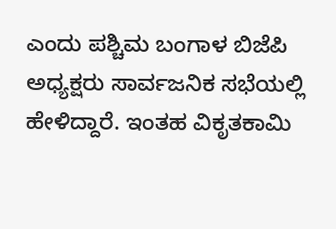ಎಂದು ಪಶ್ಚಿಮ ಬಂಗಾಳ ಬಿಜೆಪಿ ಅಧ್ಯಕ್ಷರು ಸಾರ್ವಜನಿಕ ಸಭೆಯಲ್ಲಿ ಹೇಳಿದ್ದಾರೆ. ಇಂತಹ ವಿಕೃತಕಾಮಿ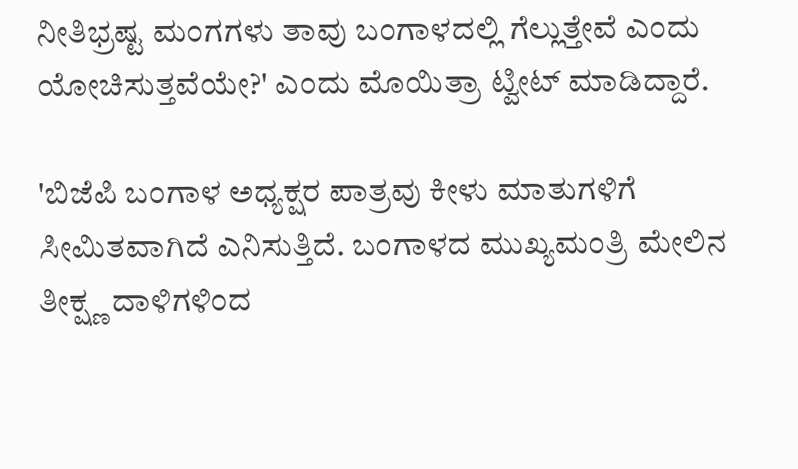ನೀತಿಭ್ರಷ್ಟ ಮಂಗಗಳು ತಾವು ಬಂಗಾಳದಲ್ಲಿ ಗೆಲ್ಲುತ್ತೇವೆ ಎಂದು ಯೋಚಿಸುತ್ತವೆಯೇ?' ಎಂದು ಮೊಯಿತ್ರಾ ಟ್ವೀಟ್ ಮಾಡಿದ್ದಾರೆ.

'ಬಿಜೆಪಿ ಬಂಗಾಳ ಅಧ್ಯಕ್ಷರ ಪಾತ್ರವು ಕೀಳು ಮಾತುಗಳಿಗೆ ಸೀಮಿತವಾಗಿದೆ ಎನಿಸುತ್ತಿದೆ. ಬಂಗಾಳದ ಮುಖ್ಯಮಂತ್ರಿ ಮೇಲಿನ ತೀಕ್ಷ್ಣ ದಾಳಿಗಳಿಂದ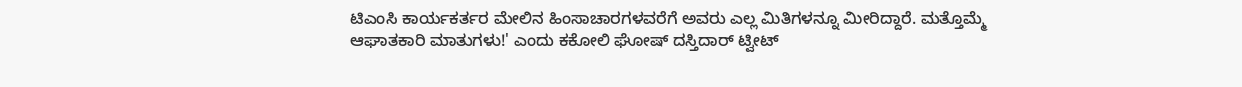ಟಿಎಂಸಿ ಕಾರ್ಯಕರ್ತರ ಮೇಲಿನ ಹಿಂಸಾಚಾರಗಳವರೆಗೆ ಅವರು ಎಲ್ಲ ಮಿತಿಗಳನ್ನೂ ಮೀರಿದ್ದಾರೆ. ಮತ್ತೊಮ್ಮೆ ಆಘಾತಕಾರಿ ಮಾತುಗಳು!' ಎಂದು ಕಕೋಲಿ ಘೋಷ್ ದಸ್ತಿದಾರ್ ಟ್ವೀಟ್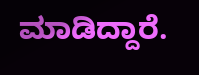ಮಾಡಿದ್ದಾರೆ.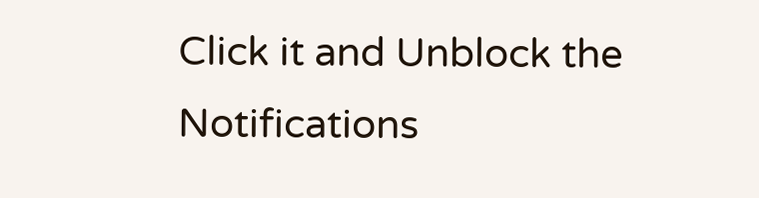Click it and Unblock the Notifications